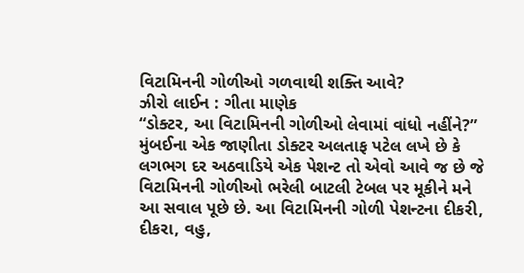વિટામિનની ગોળીઓ ગળવાથી શક્તિ આવે?
ઝીરો લાઈન : ગીતા માણેક
“ડોક્ટર, આ વિટામિનની ગોળીઓ લેવામાં વાંધો નહીંને?” મુંબઈના એક જાણીતા ડોક્ટર અલતાફ પટેલ લખે છે કે લગભગ દર અઠવાડિયે એક પેશન્ટ તો એવો આવે જ છે જે વિટામિનની ગોળીઓ ભરેલી બાટલી ટેબલ પર મૂકીને મને આ સવાલ પૂછે છે. આ વિટામિનની ગોળી પેશન્ટના દીકરી, દીકરા, વહુ,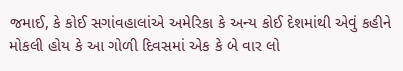જમાઈ, કે કોઈ સગાંવહાલાંએ અમેરિકા કે અન્ય કોઈ દેશમાંથી એવું કહીને મોકલી હોય કે આ ગોળી દિવસમાં એક કે બે વાર લો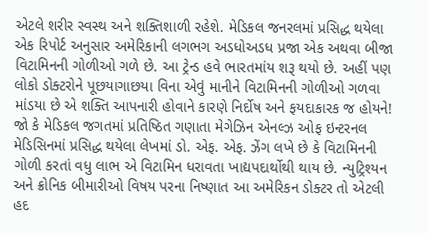એટલે શરીર સ્વસ્થ અને શક્તિશાળી રહેશે. મેડિકલ જનરલમાં પ્રસિદ્ધ થયેલા એક રિપોર્ટ અનુસાર અમેરિકાની લગભગ અડધોઅડધ પ્રજા એક અથવા બીજા વિટામિનની ગોળીઓ ગળે છે. આ ટ્રેન્ડ હવે ભારતમાંય શરૂ થયો છે. અહીં પણ લોકો ડોક્ટરોને પૂછયાગાછયા વિના એવું માનીને વિટામિનની ગોળીઓ ગળવા માંડયા છે એ શક્તિ આપનારી હોવાને કારણે નિર્દોષ અને ફયદાકારક જ હોયને!
જો કે મેડિકલ જગતમાં પ્રતિષ્ઠિત ગણાતા મેગેઝિન એનલ્ઝ ઓફ ઇન્ટરનલ મેડિસિનમાં પ્રસિદ્ધ થયેલા લેખમાં ડો. એફ. એફ. ઝેંગ લખે છે કે વિટામિનની ગોળી કરતાં વધુ લાભ એ વિટામિન ધરાવતા ખાદ્યપદાર્થોથી થાય છે. ન્યુટ્રિશ્યન અને ક્રોનિક બીમારીઓ વિષય પરના નિષ્ણાત આ અમેરિકન ડોક્ટર તો એટલી હદ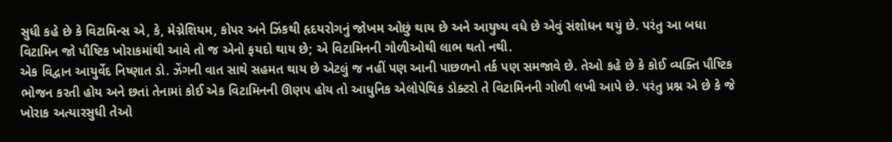સુધી કહે છે કે વિટામિન્સ એ, કે, મેગ્નેશિયમ, કોપર અને ઝિંકથી હૃદયરોગનું જોખમ ઓછું થાય છે અને આયુષ્ય વધે છે એવું સંશોધન થયું છે. પરંતુ આ બધા વિટામિન જો પૌષ્ટિક ખોરાકમાંથી આવે તો જ એનો ફયદો થાય છે; એ વિટામિનની ગોળીઓથી લાભ થતો નથી.
એક વિદ્વાન આયુર્વેદ નિષ્ણાત ડો. ઝેંગની વાત સાથે સહમત થાય છે એટલું જ નહીં પણ આની પાછળનો તર્ક પણ સમજાવે છે. તેઓ કહે છે કે કોઈ વ્યક્તિ પૌષ્ટિક ભોજન કરતી હોય અને છતાં તેનામાં કોઈ એક વિટામિનની ઊણપ હોય તો આધુનિક એલોપેથિક ડોક્ટરો તે વિટામિનની ગોળી લખી આપે છે. પરંતુ પ્રશ્ન એ છે કે જે ખોરાક અત્યારસુધી તેઓ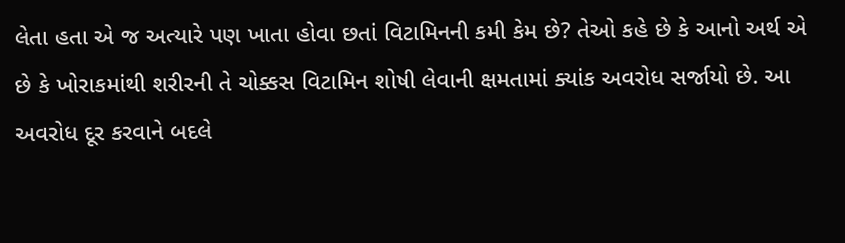લેતા હતા એ જ અત્યારે પણ ખાતા હોવા છતાં વિટામિનની કમી કેમ છે? તેઓ કહે છે કે આનો અર્થ એ છે કે ખોરાકમાંથી શરીરની તે ચોક્કસ વિટામિન શોષી લેવાની ક્ષમતામાં ક્યાંક અવરોધ સર્જાયો છે. આ અવરોધ દૂર કરવાને બદલે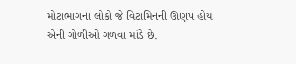મોટાભાગના લોકો જે વિટામિનની ઊણપ હોય એની ગોળીઓ ગળવા માંડે છે.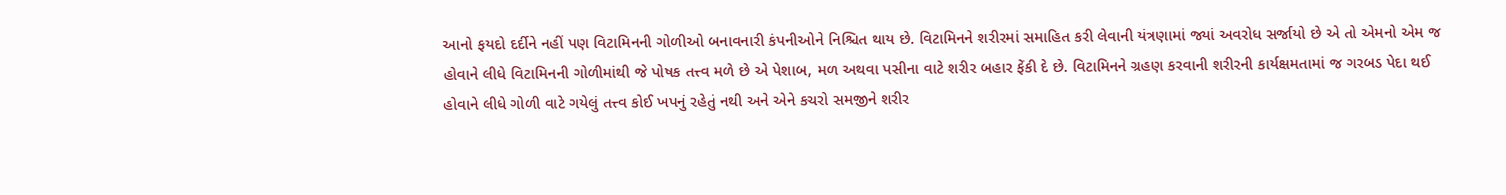આનો ફયદો દર્દીને નહીં પણ વિટામિનની ગોળીઓ બનાવનારી કંપનીઓને નિશ્ચિત થાય છે. વિટામિનને શરીરમાં સમાહિત કરી લેવાની યંત્રણામાં જ્યાં અવરોધ સર્જાયો છે એ તો એમનો એમ જ હોવાને લીધે વિટામિનની ગોળીમાંથી જે પોષક તત્ત્વ મળે છે એ પેશાબ, મળ અથવા પસીના વાટે શરીર બહાર ફેંકી દે છે. વિટામિનને ગ્રહણ કરવાની શરીરની કાર્યક્ષમતામાં જ ગરબડ પેદા થઈ હોવાને લીધે ગોળી વાટે ગયેલું તત્ત્વ કોઈ ખપનું રહેતું નથી અને એને કચરો સમજીને શરીર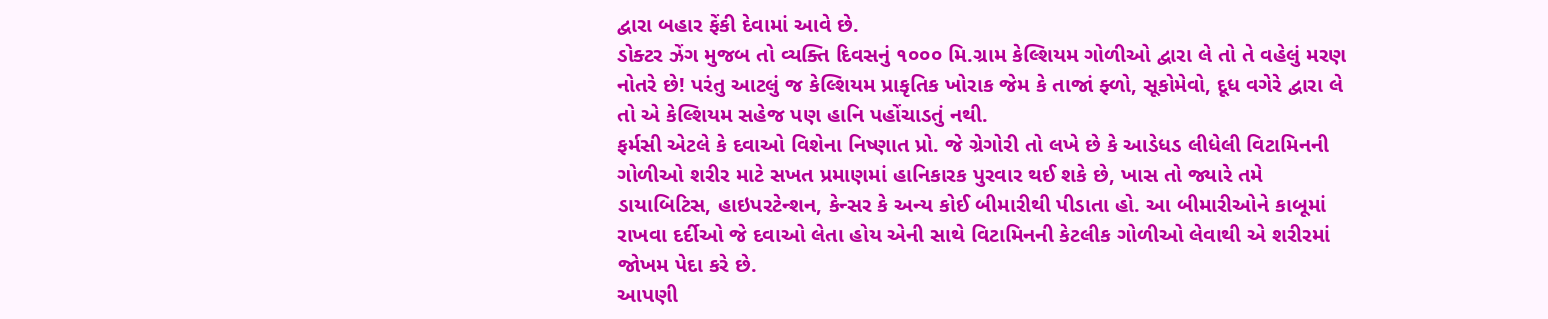દ્વારા બહાર ફેંકી દેવામાં આવે છે.
ડોક્ટર ઝેંગ મુજબ તો વ્યક્તિ દિવસનું ૧૦૦૦ મિ.ગ્રામ કેલ્શિયમ ગોળીઓ દ્વારા લે તો તે વહેલું મરણ નોતરે છે! પરંતુ આટલું જ કેલ્શિયમ પ્રાકૃતિક ખોરાક જેમ કે તાજાં ફ્ળો, સૂકોમેવો, દૂધ વગેરે દ્વારા લે તો એ કેલ્શિયમ સહેજ પણ હાનિ પહોંચાડતું નથી.
ફર્મસી એટલે કે દવાઓ વિશેના નિષ્ણાત પ્રો. જે ગ્રેગોરી તો લખે છે કે આડેધડ લીધેલી વિટામિનની ગોળીઓ શરીર માટે સખત પ્રમાણમાં હાનિકારક પુરવાર થઈ શકે છે, ખાસ તો જ્યારે તમે ડાયાબિટિસ, હાઇપરટેન્શન, કેન્સર કે અન્ય કોઈ બીમારીથી પીડાતા હો. આ બીમારીઓને કાબૂમાં રાખવા દર્દીઓ જે દવાઓ લેતા હોય એની સાથે વિટામિનની કેટલીક ગોળીઓ લેવાથી એ શરીરમાં જોખમ પેદા કરે છે.
આપણી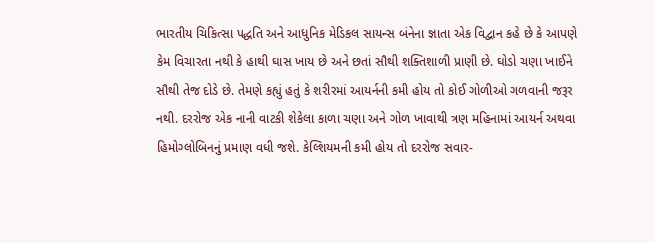ભારતીય ચિકિત્સા પદ્ધતિ અને આધુનિક મેડિકલ સાયન્સ બંનેના જ્ઞાતા એક વિદ્વાન કહે છે કે આપણે કેમ વિચારતા નથી કે હાથી ઘાસ ખાય છે અને છતાં સૌથી શક્તિશાળી પ્રાણી છે. ઘોડો ચણા ખાઈને સૌથી તેજ દોડે છે. તેમણે કહ્યું હતું કે શરીરમાં આયર્નની કમી હોય તો કોઈ ગોળીઓ ગળવાની જરૂર નથી. દરરોજ એક નાની વાટકી શેકેલા કાળા ચણા અને ગોળ ખાવાથી ત્રણ મહિનામાં આયર્ન અથવા હિમોગ્લોબિનનું પ્રમાણ વધી જશે. કેલ્શિયમની કમી હોય તો દરરોજ સવાર-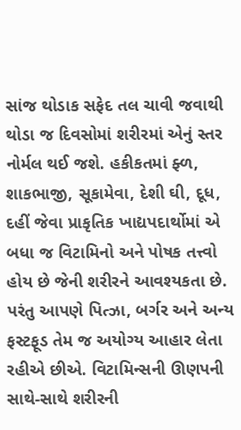સાંજ થોડાક સફેદ તલ ચાવી જવાથી થોડા જ દિવસોમાં શરીરમાં એનું સ્તર નોર્મલ થઈ જશે. હકીકતમાં ફ્ળ, શાકભાજી, સૂકામેવા, દેશી ઘી, દૂધ, દહીં જેવા પ્રાકૃતિક ખાદ્યપદાર્થોમાં એ બધા જ વિટામિનો અને પોષક તત્ત્વો હોય છે જેની શરીરને આવશ્યકતા છે. પરંતુ આપણે પિત્ઝા, બર્ગર અને અન્ય ફસ્ટફૂડ તેમ જ અયોગ્ય આહાર લેતા રહીએ છીએ. વિટામિન્સની ઊણપની સાથે-સાથે શરીરની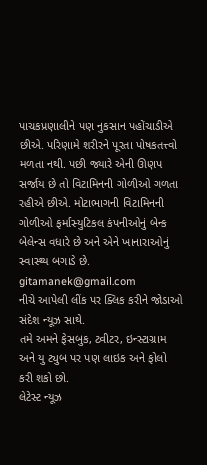પાચકપ્રણાલીને પણ નુકસાન પહોંચાડીએ છીએ. પરિણામે શરીરને પૂરતા પોષકતત્ત્વો મળતા નથી. પછી જ્યારે એની ઊણપ સર્જાય છે તો વિટામિનની ગોળીઓ ગળતા રહીએ છીએ. મોટાભાગની વિટામિનની ગોળીઓ ફર્માસ્યુટિકલ કંપનીઓનું બેન્ક બેલેન્સ વધારે છે અને એને ખાનારાઓનું સ્વાસ્થ્ય બગાડે છે.
gitamanek@gmail.com
નીચે આપેલી લીંક પર ક્લિક કરીને જોડાઓ સંદેશ ન્યૂઝ સાથે.
તમે અમને ફેસબુક, ટ્વીટર, ઇન્સ્ટાગ્રામ અને યુ ટ્યુબ પર પણ લાઇક અને ફોલો કરી શકો છો.
લેટેસ્ટ ન્યૂઝ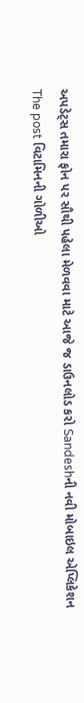અપડેટ્સ તમારા ફોન પર સૌથી પહેલા મેળવવા માટે આજે જ ડાઉનલોડ કરો Sandeshની નવી મોબાઇલ એપ્લિકેશન
The post વિટામિનની ગોળીઓ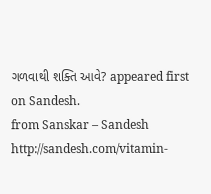ગળવાથી શક્તિ આવે? appeared first on Sandesh.
from Sanskar – Sandesh http://sandesh.com/vitamin-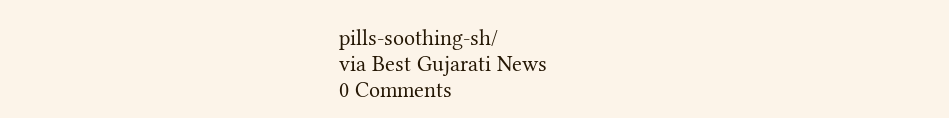pills-soothing-sh/
via Best Gujarati News
0 Comments